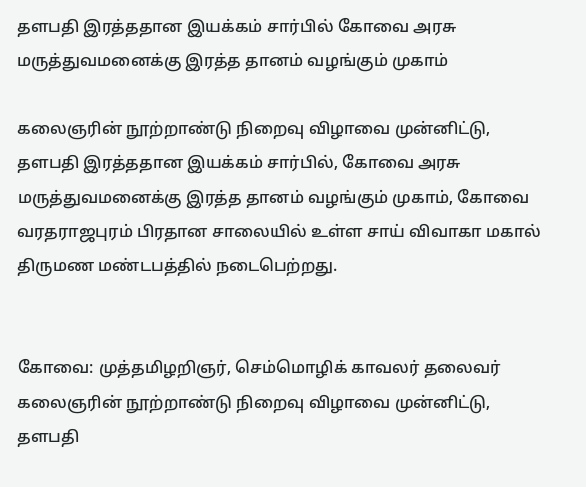தளபதி இரத்ததான இயக்கம் சார்பில் கோவை அரசு மருத்துவமனைக்கு இரத்த தானம் வழங்கும் முகாம்

கலைஞரின் நூற்றாண்டு நிறைவு விழாவை முன்னிட்டு, தளபதி இரத்ததான இயக்கம் சார்பில், கோவை அரசு மருத்துவமனைக்கு இரத்த தானம் வழங்கும் முகாம், கோவை வரதராஜபுரம் பிரதான சாலையில் உள்ள சாய் விவாகா மகால் திருமண மண்டபத்தில் நடைபெற்றது.


கோவை: முத்தமிழறிஞர், செம்மொழிக் காவலர் தலைவர் கலைஞரின் நூற்றாண்டு நிறைவு விழாவை முன்னிட்டு, தளபதி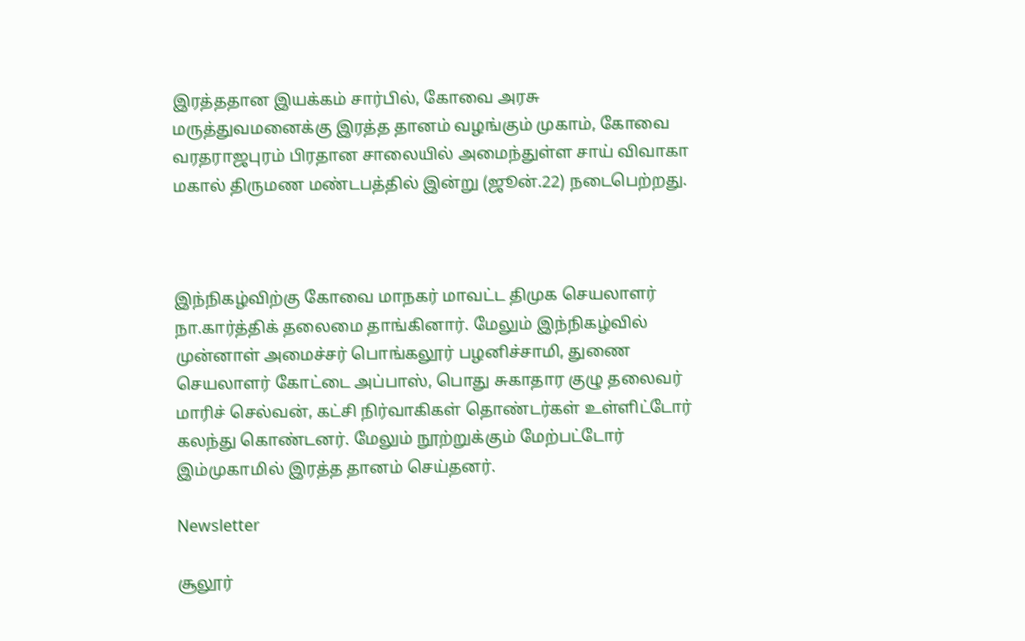இரத்ததான இயக்கம் சார்பில், கோவை அரசு மருத்துவமனைக்கு இரத்த தானம் வழங்கும் முகாம், கோவை வரதராஜபுரம் பிரதான சாலையில் அமைந்துள்ள சாய் விவாகா மகால் திருமண மண்டபத்தில் இன்று (ஜூன்.22) நடைபெற்றது.



இந்நிகழ்விற்கு கோவை மாநகர் மாவட்ட திமுக செயலாளர் நா.கார்த்திக் தலைமை தாங்கினார். மேலும் இந்நிகழ்வில் முன்னாள் அமைச்சர் பொங்கலூர் பழனிச்சாமி, துணை செயலாளர் கோட்டை அப்பாஸ், பொது சுகாதார குழு தலைவர் மாரிச் செல்வன், கட்சி நிர்வாகிகள் தொண்டர்கள் உள்ளிட்டோர் கலந்து கொண்டனர். மேலும் நூற்றுக்கும் மேற்பட்டோர் இம்முகாமில் இரத்த தானம் செய்தனர்.

Newsletter

சூலூர்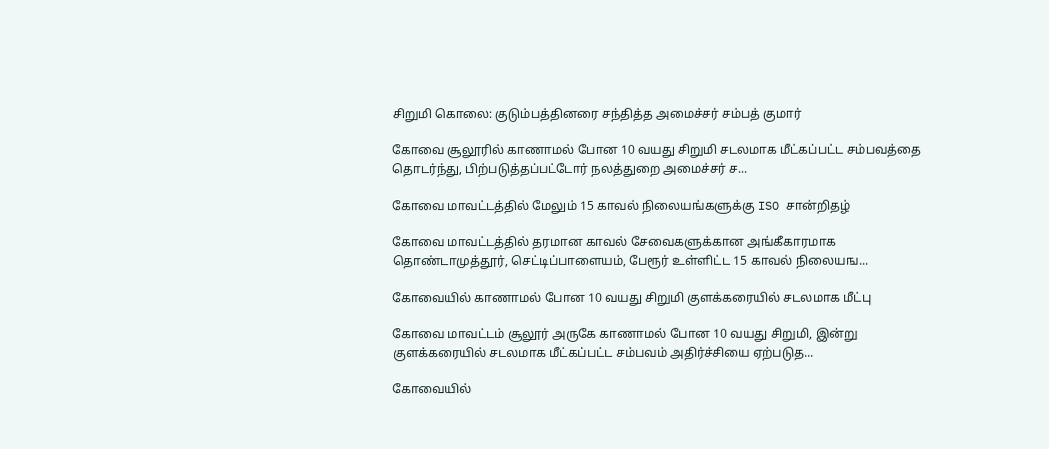சிறுமி கொலை: குடும்பத்தினரை சந்தித்த அமைச்சர் சம்பத் குமார்

கோவை சூலூரில் காணாமல் போன 10 வயது சிறுமி சடலமாக மீட்கப்பட்ட சம்பவத்தை தொடர்ந்து, பிற்படுத்தப்பட்டோர் நலத்துறை அமைச்சர் ச...

கோவை மாவட்டத்தில் மேலும் 15 காவல் நிலையங்களுக்கு ISO சான்றிதழ்

கோவை மாவட்டத்தில் தரமான காவல் சேவைகளுக்கான அங்கீகாரமாக தொண்டாமுத்தூர், செட்டிப்பாளையம், பேரூர் உள்ளிட்ட 15 காவல் நிலையங...

கோவையில் காணாமல் போன 10 வயது சிறுமி குளக்கரையில் சடலமாக மீட்பு

கோவை மாவட்டம் சூலூர் அருகே காணாமல் போன 10 வயது சிறுமி, இன்று குளக்கரையில் சடலமாக மீட்கப்பட்ட சம்பவம் அதிர்ச்சியை ஏற்படுத...

கோவையில்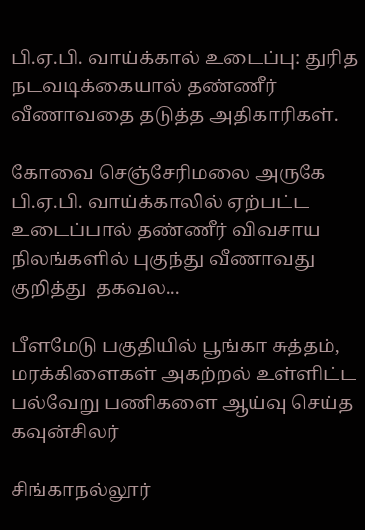பி.ஏ.பி. வாய்க்கால் உடைப்பு: துரித நடவடிக்கையால் தண்ணீர் வீணாவதை தடுத்த அதிகாரிகள்.

கோவை செஞ்சேரிமலை அருகே பி.ஏ.பி. வாய்க்காலில் ஏற்பட்ட உடைப்பால் தண்ணீர் விவசாய நிலங்களில் புகுந்து வீணாவது குறித்து  தகவல...

பீளமேடு பகுதியில் பூங்கா சுத்தம், மரக்கிளைகள் அகற்றல் உள்ளிட்ட பல்வேறு பணிகளை ஆய்வு செய்த கவுன்சிலர்

சிங்காநல்லூர்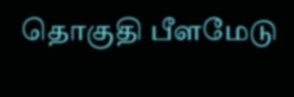தொகுதி பீளமேடு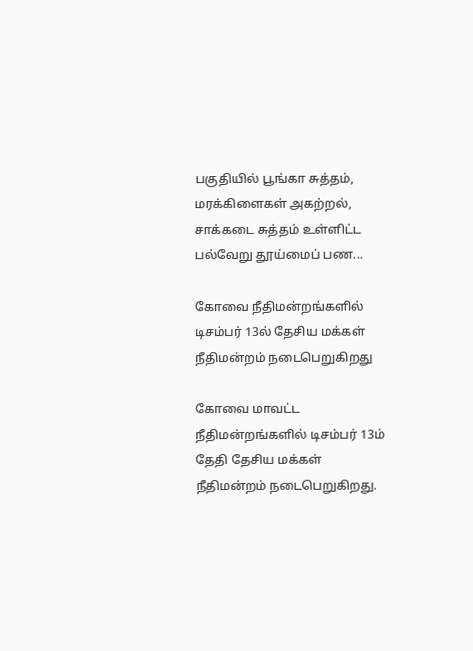பகுதியில் பூங்கா சுத்தம், மரக்கிளைகள் அகற்றல், சாக்கடை சுத்தம் உள்ளிட்ட பல்வேறு தூய்மைப் பண...

கோவை நீதிமன்றங்களில் டிசம்பர் 13ல் தேசிய மக்கள் நீதிமன்றம் நடைபெறுகிறது

கோவை மாவட்ட நீதிமன்றங்களில் டிசம்பர் 13ம் தேதி தேசிய மக்கள் நீதிமன்றம் நடைபெறுகிறது.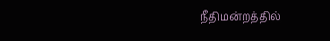நீதிமன்றத்தில்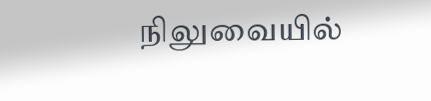நிலுவையில்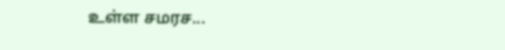உள்ள சமரச...